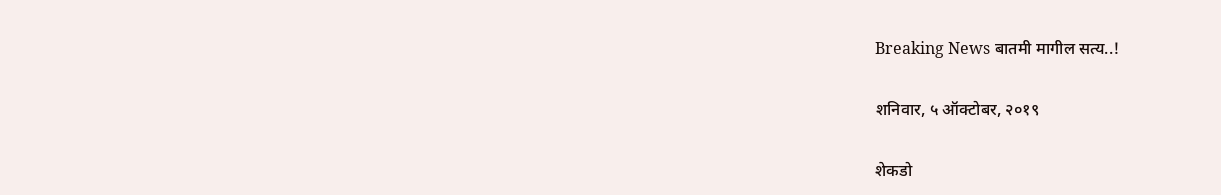Breaking News बातमी मागील सत्य..!

शनिवार, ५ ऑक्टोबर, २०१९

शेकडो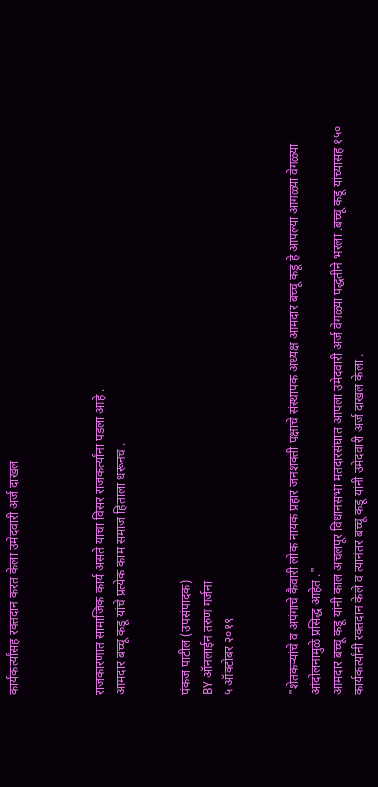कार्यकर्त्यांसह रक्तदान करत केला उमेदवारी अर्ज दाखल



राजकारणात सामाजिक कार्य असते याचा विसर राजकर्त्यांना पडला आहे .
आमदार बच्चू कडू यांचे प्रत्येक काम समाज हिताला धरूनच .


पंकज पाटील (उपसंपादक)
BY ऑनलाईन तरुण गर्जना
५ ऑक्टोबर २०१९


"शेतकऱ्यांचे व अपंगाचे कैवारी लोक नायक प्रहार जनशक्ती पक्षाचे संस्थापक अध्यक्ष आमदार बच्चू कडू हे आपल्या आगळ्या वेगळ्या आंदोलनामुळे प्रसिद्ध आहेत ."
आमदार बच्चू कडू यांनी काल अचलपूर विधानसभा मतदारसंघात आपला उमेदवारी अर्ज वेगळ्या पद्धतीने भरला .बच्चू कडू यांच्यासह १५० कार्यकर्त्यांनी रक्तदान केले व त्यानंतर बच्चू कडू यांनी उमेदवारी अर्ज दाखल केला .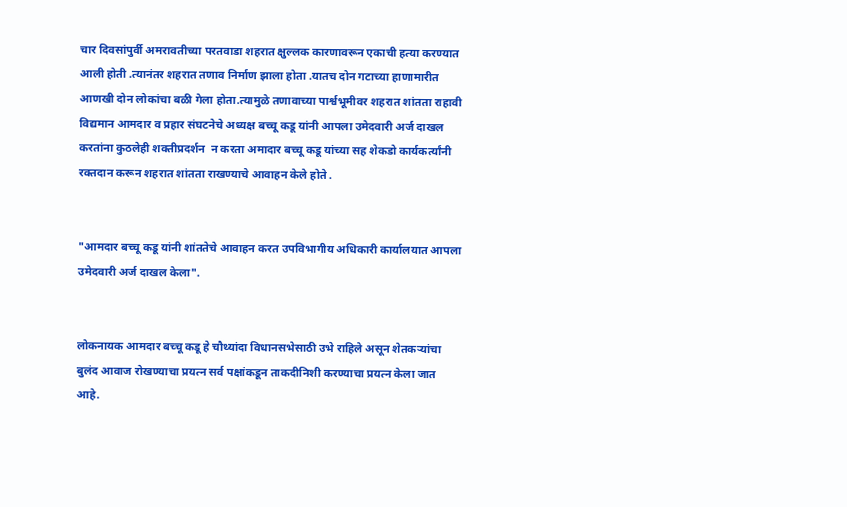चार दिवसांपुर्वी अमरावतीच्या परतवाडा शहरात क्षुल्लक कारणावरून एकाची हत्या करण्यात आली होती .त्यानंतर शहरात तणाव निर्माण झाला होता .यातच दोन गटाच्या हाणामारीत आणखी दोन लोकांचा बळी गेला होता.त्यामुळे तणावाच्या पार्श्वभूमीवर शहरात शांतता राहावी विद्यमान आमदार व प्रहार संघटनेचे अध्यक्ष बच्चू कडू यांनी आपला उमेदवारी अर्ज दाखल करतांना कुठलेही शक्तीप्रदर्शन  न करता अमादार बच्चू कडू यांच्या सह शेकडो कार्यकर्त्यांनी रक्तदान करून शहरात शांतता राखण्याचे आवाहन केले होते .


"आमदार बच्चू कडू यांनी शांततेचे आवाहन करत उपविभागीय अधिकारी कार्यालयात आपला उमेदवारी अर्ज दाखल केला".


लोकनायक आमदार बच्चू कडू हे चौथ्यांदा विधानसभेसाठी उभे राहिले असून शेतकऱ्यांचा बुलंद आवाज रोखण्याचा प्रयत्न सर्व पक्षांकडून ताकदीनिशी करण्याचा प्रयत्न केला जात आहे.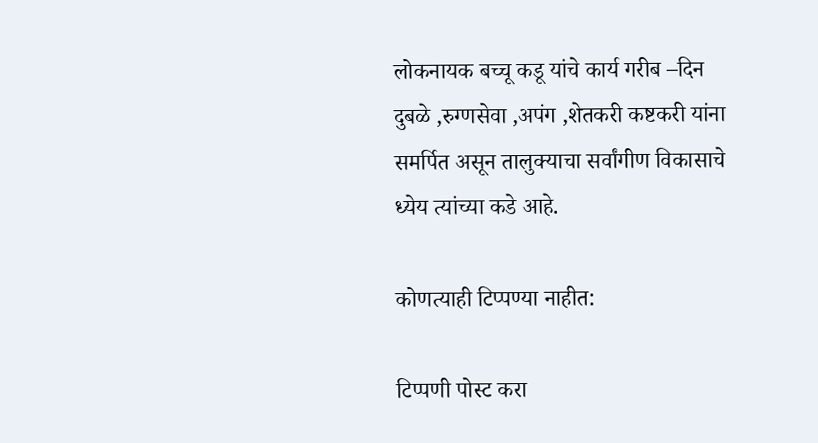लोकनायक बच्चू कडू यांचे कार्य गरीब –दिन दुबळे ,रुग्णसेवा ,अपंग ,शेतकरी कष्टकरी यांना समर्पित असून तालुक्याचा सर्वांगीण विकासाचे ध्येय त्यांच्या कडे आहे.

कोणत्याही टिप्पण्‍या नाहीत:

टिप्पणी पोस्ट करा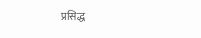प्रसिद्ध